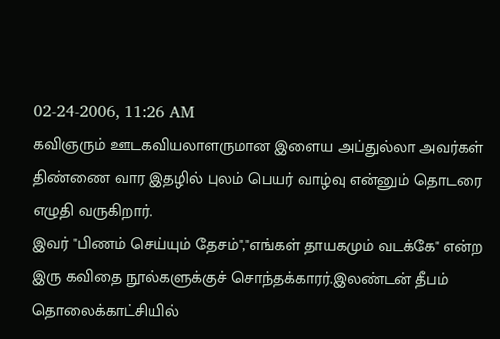02-24-2006, 11:26 AM
கவிஞரும் ஊடகவியலாளருமான இளைய அப்துல்லா அவர்கள் திண்ணை வார இதழில் புலம் பெயர் வாழ்வு என்னும் தொடரை எழுதி வருகிறார்.
இவர் "பிணம் செய்யும் தேசம்","எங்கள் தாயகமும் வடக்கே" என்ற இரு கவிதை நூல்களுக்குச் சொந்தக்காரர்.இலண்டன் தீபம் தொலைக்காட்சியில்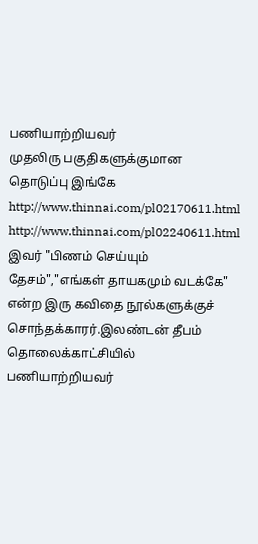பணியாற்றியவர்
முதலிரு பகுதிகளுக்குமான தொடுப்பு இங்கே
http://www.thinnai.com/pl02170611.html
http://www.thinnai.com/pl02240611.html
இவர் "பிணம் செய்யும் தேசம்","எங்கள் தாயகமும் வடக்கே" என்ற இரு கவிதை நூல்களுக்குச் சொந்தக்காரர்.இலண்டன் தீபம் தொலைக்காட்சியில் பணியாற்றியவர்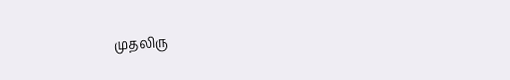முதலிரு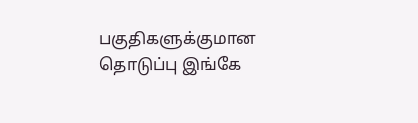பகுதிகளுக்குமான தொடுப்பு இங்கே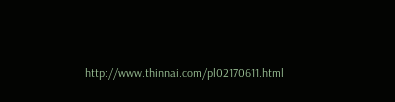http://www.thinnai.com/pl02170611.html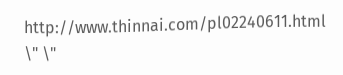http://www.thinnai.com/pl02240611.html
\" \"